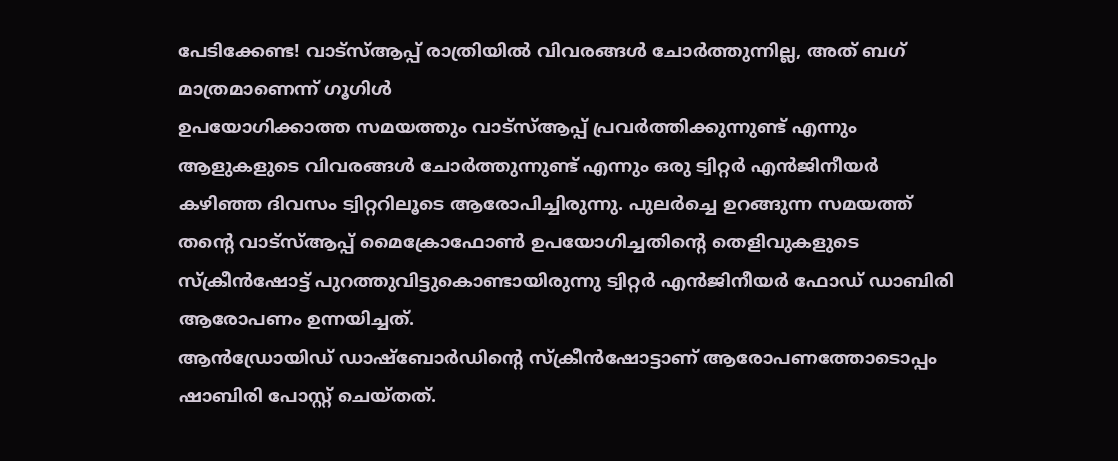പേടിക്കേണ്ട! വാട്സ്ആപ്പ് രാത്രിയിൽ വിവരങ്ങൾ ചോർത്തുന്നില്ല, അത് ബഗ് മാത്രമാണെന്ന് ഗൂഗിൾ
ഉപയോഗിക്കാത്ത സമയത്തും വാട്സ്ആപ്പ് പ്രവർത്തിക്കുന്നുണ്ട് എന്നും ആളുകളുടെ വിവരങ്ങൾ ചോർത്തുന്നുണ്ട് എന്നും ഒരു ട്വിറ്റർ എൻജിനീയർ കഴിഞ്ഞ ദിവസം ട്വിറ്ററിലൂടെ ആരോപിച്ചിരുന്നു. പുലർച്ചെ ഉറങ്ങുന്ന സമയത്ത് തന്റെ വാട്സ്ആപ്പ് മൈക്രോഫോൺ ഉപയോഗിച്ചതിന്റെ തെളിവുകളുടെ സ്ക്രീൻഷോട്ട് പുറത്തുവിട്ടുകൊണ്ടായിരുന്നു ട്വിറ്റർ എൻജിനീയർ ഫോഡ് ഡാബിരി ആരോപണം ഉന്നയിച്ചത്.
ആൻഡ്രോയിഡ് ഡാഷ്ബോർഡിന്റെ സ്ക്രീൻഷോട്ടാണ് ആരോപണത്തോടൊപ്പം ഷാബിരി പോസ്റ്റ് ചെയ്തത്.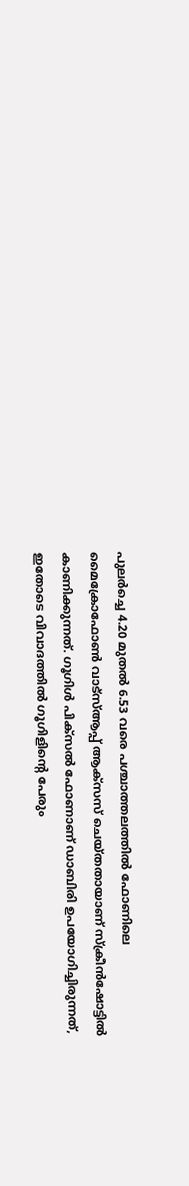പുലർച്ചെ 4.20 മുതൽ 6.53 വരെ പശ്ചാത്തലത്തിൽ ഫോണിലെ മൈക്രോഫോൺ വാട്സ്ആപ്പ് ആക്സസ് ചെയ്തതായാണ് സ്ക്രീൻഷോട്ടിൽ കാണിക്കുന്നത്. ഗൂഗിൾ പിക്സൽ ഫോണാണ് ഡാബിരി ഉപയോഗിച്ചിരുന്നത്, ഇതോടെ വിവാദത്തിൽ ഗൂഗിളിന്റെ പേരും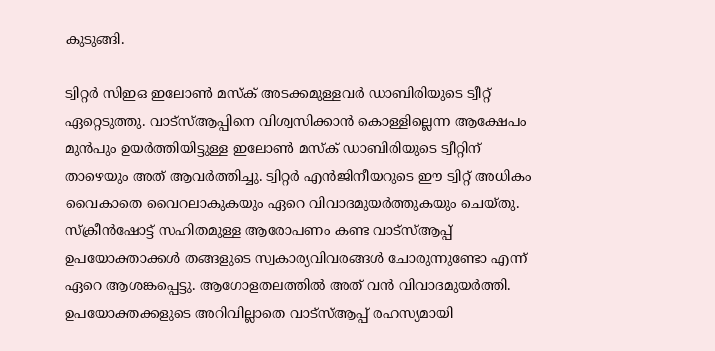കുടുങ്ങി.

ട്വിറ്റർ സിഇഒ ഇലോൺ മസ്ക് അടക്കമുള്ളവർ ഡാബിരിയുടെ ട്വീറ്റ് ഏറ്റെടുത്തു. വാട്സ്ആപ്പിനെ വിശ്വസിക്കാൻ കൊള്ളില്ലെന്ന ആക്ഷേപം മുൻപും ഉയർത്തിയിട്ടുള്ള ഇലോൺ മസ്ക് ഡാബിരിയുടെ ട്വീറ്റിന് താഴെയും അത് ആവർത്തിച്ചു. ട്വിറ്റർ എൻജിനീയറുടെ ഈ ട്വിറ്റ് അധികം വൈകാതെ വൈറലാകുകയും ഏറെ വിവാദമുയർത്തുകയും ചെയ്തു.
സ്ക്രീൻഷോട്ട് സഹിതമുള്ള ആരോപണം കണ്ട വാട്സ്ആപ്പ് ഉപയോക്താക്കൾ തങ്ങളുടെ സ്വകാര്യവിവരങ്ങൾ ചോരുന്നുണ്ടോ എന്ന് ഏറെ ആശങ്കപ്പെട്ടു. ആഗോളതലത്തിൽ അത് വൻ വിവാദമുയർത്തി. ഉപയോക്തക്കളുടെ അറിവില്ലാതെ വാട്സ്ആപ്പ് രഹസ്യമായി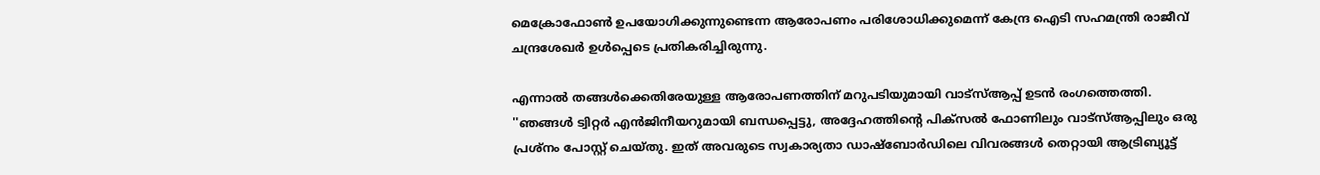മെക്രോഫോൺ ഉപയോഗിക്കുന്നുണ്ടെന്ന ആരോപണം പരിശോധിക്കുമെന്ന് കേന്ദ്ര ഐടി സഹമന്ത്രി രാജീവ് ചന്ദ്രശേഖർ ഉൾപ്പെടെ പ്രതികരിച്ചിരുന്നു.

എന്നാൽ തങ്ങൾക്കെതിരേയുള്ള ആരോപണത്തിന് മറുപടിയുമായി വാട്സ്ആപ്പ് ഉടൻ രംഗത്തെത്തി. ''ഞങ്ങൾ ട്വിറ്റർ എൻജിനീയറുമായി ബന്ധപ്പെട്ടു, അദ്ദേഹത്തിന്റെ പിക്സൽ ഫോണിലും വാട്സ്ആപ്പിലും ഒരു പ്രശ്നം പോസ്റ്റ് ചെയ്തു. ഇത് അവരുടെ സ്വകാര്യതാ ഡാഷ്ബോർഡിലെ വിവരങ്ങൾ തെറ്റായി ആട്രിബ്യൂട്ട്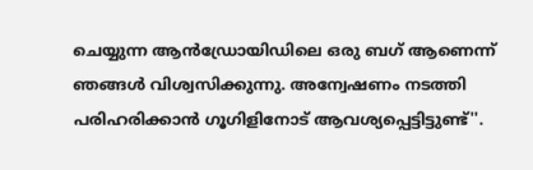ചെയ്യുന്ന ആൻഡ്രോയിഡിലെ ഒരു ബഗ് ആണെന്ന് ഞങ്ങൾ വിശ്വസിക്കുന്നു. അന്വേഷണം നടത്തി പരിഹരിക്കാൻ ഗൂഗിളിനോട് ആവശ്യപ്പെട്ടിട്ടുണ്ട്''.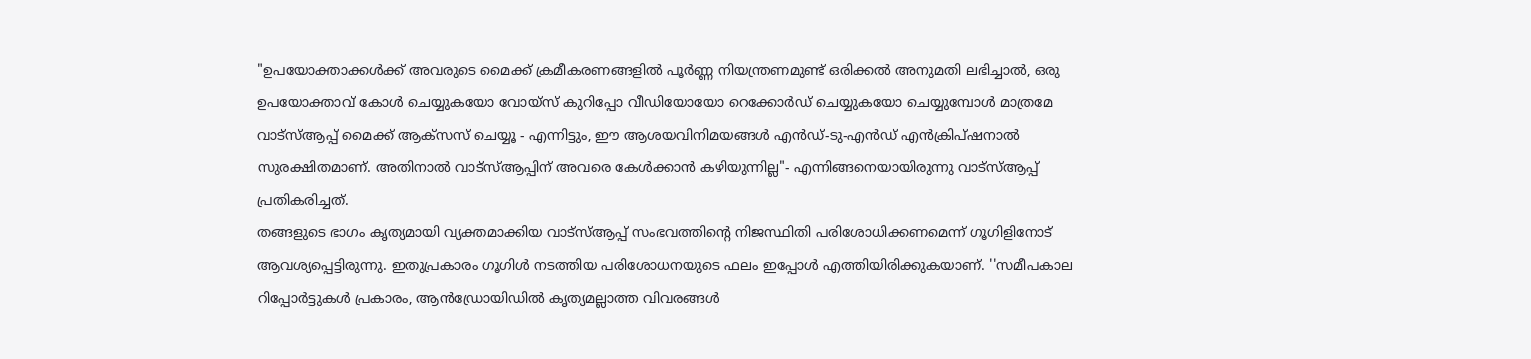"ഉപയോക്താക്കൾക്ക് അവരുടെ മൈക്ക് ക്രമീകരണങ്ങളിൽ പൂർണ്ണ നിയന്ത്രണമുണ്ട് ഒരിക്കൽ അനുമതി ലഭിച്ചാൽ, ഒരു ഉപയോക്താവ് കോൾ ചെയ്യുകയോ വോയ്സ് കുറിപ്പോ വീഡിയോയോ റെക്കോർഡ് ചെയ്യുകയോ ചെയ്യുമ്പോൾ മാത്രമേ വാട്സ്ആപ്പ് മൈക്ക് ആക്സസ് ചെയ്യൂ - എന്നിട്ടും, ഈ ആശയവിനിമയങ്ങൾ എൻഡ്-ടു-എൻഡ് എൻക്രിപ്ഷനാൽ സുരക്ഷിതമാണ്. അതിനാൽ വാട്സ്ആപ്പിന് അവരെ കേൾക്കാൻ കഴിയുന്നില്ല"- എന്നിങ്ങനെയായിരുന്നു വാട്സ്ആപ്പ് പ്രതികരിച്ചത്.
തങ്ങളുടെ ഭാഗം കൃത്യമായി വ്യക്തമാക്കിയ വാട്സ്ആപ്പ് സംഭവത്തിന്റെ നിജസ്ഥിതി പരിശോധിക്കണമെന്ന് ഗൂഗിളിനോട് ആവശ്യപ്പെട്ടിരുന്നു. ഇതുപ്രകാരം ഗൂഗിൾ നടത്തിയ പരിശോധനയുടെ ഫലം ഇപ്പോൾ എത്തിയിരിക്കുകയാണ്. ''സമീപകാല റിപ്പോർട്ടുകൾ പ്രകാരം, ആൻഡ്രോയിഡിൽ കൃത്യമല്ലാത്ത വിവരങ്ങൾ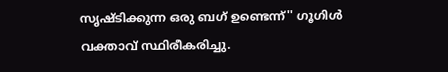സൃഷ്ടിക്കുന്ന ഒരു ബഗ് ഉണ്ടെന്ന്'' ഗൂഗിൾ വക്താവ് സ്ഥിരീകരിച്ചു.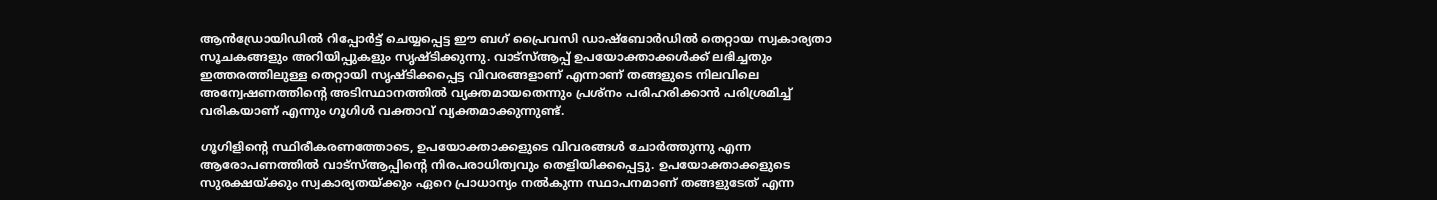ആൻഡ്രോയിഡിൽ റിപ്പോർട്ട് ചെയ്യപ്പെട്ട ഈ ബഗ് പ്രൈവസി ഡാഷ്ബോർഡിൽ തെറ്റായ സ്വകാര്യതാ സൂചകങ്ങളും അറിയിപ്പുകളും സൃഷ്ടിക്കുന്നു. വാട്സ്ആപ്പ് ഉപയോക്താക്കൾക്ക് ലഭിച്ചതും ഇത്തരത്തിലുള്ള തെറ്റായി സൃഷ്ടിക്കപ്പെട്ട വിവരങ്ങളാണ് എന്നാണ് തങ്ങളുടെ നിലവിലെ അന്വേഷണത്തിന്റെ അടിസ്ഥാനത്തിൽ വ്യക്തമായതെന്നും പ്രശ്നം പരിഹരിക്കാൻ പരിശ്രമിച്ച് വരികയാണ് എന്നും ഗൂഗിൾ വക്താവ് വ്യക്തമാക്കുന്നുണ്ട്.

ഗൂഗിളിന്റെ സ്ഥിരീകരണത്തോടെ, ഉപയോക്താക്കളുടെ വിവരങ്ങൾ ചോർത്തുന്നു എന്ന ആരോപണത്തിൽ വാട്സ്ആപ്പിന്റെ നിരപരാധിത്വവും തെളിയിക്കപ്പെട്ടു. ഉപയോക്താക്കളുടെ സുരക്ഷയ്ക്കും സ്വകാര്യതയ്ക്കും ഏറെ പ്രാധാന്യം നൽകുന്ന സ്ഥാപനമാണ് തങ്ങളുടേത് എന്ന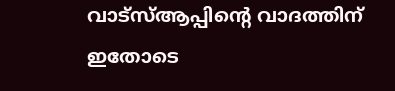വാട്സ്ആപ്പിന്റെ വാദത്തിന് ഇതോടെ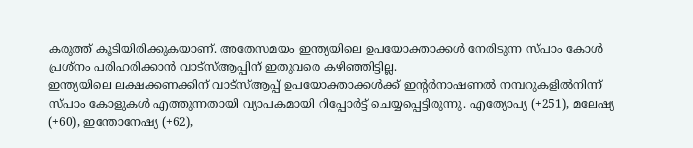കരുത്ത് കൂടിയിരിക്കുകയാണ്. അതേസമയം ഇന്ത്യയിലെ ഉപയോക്താക്കൾ നേരിടുന്ന സ്പാം കോൾ പ്രശ്നം പരിഹരിക്കാൻ വാട്സ്ആപ്പിന് ഇതുവരെ കഴിഞ്ഞിട്ടില്ല.
ഇന്ത്യയിലെ ലക്ഷക്കണക്കിന് വാട്സ്ആപ്പ് ഉപയോക്താക്കൾക്ക് ഇന്റർനാഷണൽ നമ്പറുകളിൽനിന്ന് സ്പാം കോളുകൾ എത്തുന്നതായി വ്യാപകമായി റിപ്പോർട്ട് ചെയ്യപ്പെട്ടിരുന്നു. എത്യോപ്യ (+251), മലേഷ്യ (+60), ഇന്തോനേഷ്യ (+62),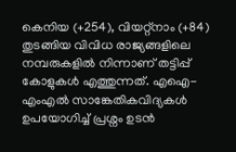കെനിയ (+254), വിയറ്റ്നാം (+84) തുടങ്ങിയ വിവിധ രാജ്യങ്ങളിലെ നമ്പരുകളിൽ നിന്നാണ് തട്ടിപ്പ് കോളുകൾ എത്തുന്നത്. എഐ- എംഎൽ സാങ്കേതികവിദ്യകൾ ഉപയോഗിച്ച് പ്രശ്നം ഉടൻ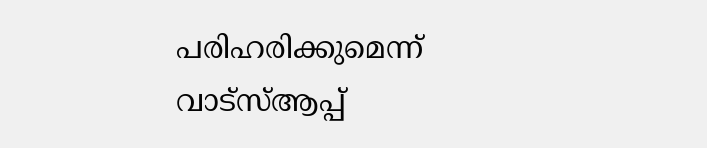പരിഹരിക്കുമെന്ന് വാട്സ്ആപ്പ്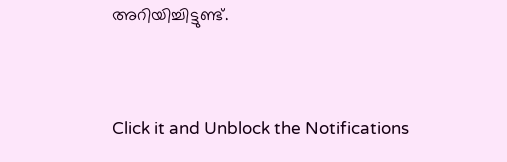അറിയിച്ചിട്ടുണ്ട്.


Click it and Unblock the Notifications